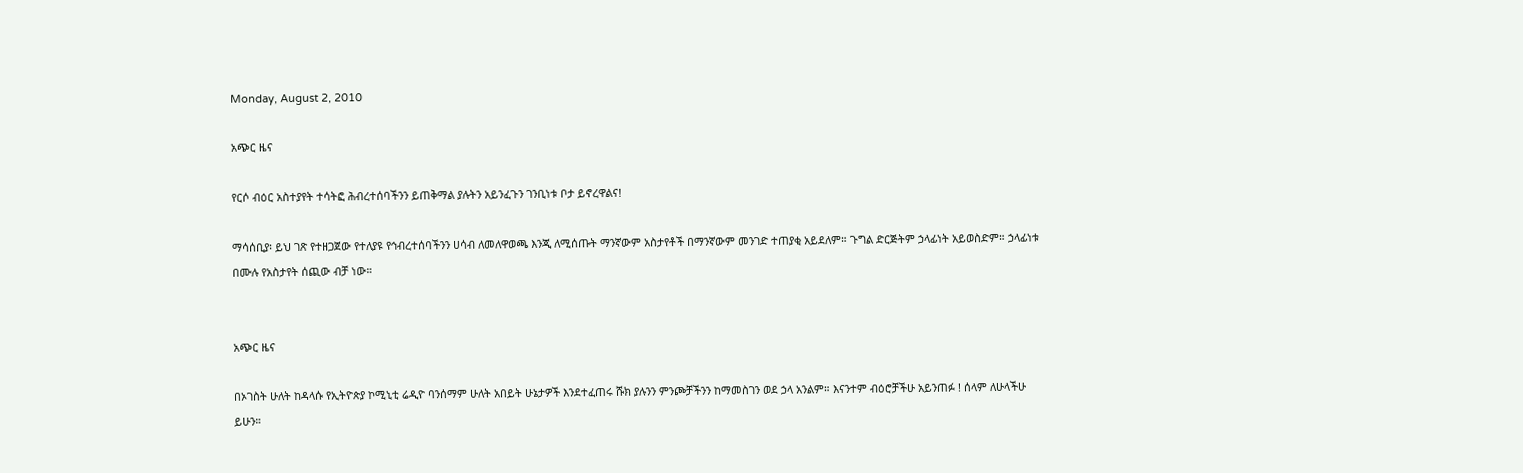Monday, August 2, 2010

አጭር ዜና

የርሶ ብዕር አስተያየት ተሳትፎ ሕብረተሰባችንን ይጠቅማል ያሉትን አይንፈጉን ገንቢነቱ ቦታ ይኖረዋልና!

ማሳሰቢያ፡ ይህ ገጽ የተዘጋጀው የተለያዩ የኅብረተሰባችንን ሀሳብ ለመለዋወጫ እንጂ ለሚሰጡት ማንኛውም አስታየቶች በማንኛውም መንገድ ተጠያቂ አይደለም። ጉግል ድርጅትም ኃላፊነት አይወስድም። ኃላፊነቱ በሙሉ የአስታየት ሰጪው ብቻ ነው።


አጭር ዜና

በኦገስት ሁለት ከዳላሱ የኢትዮጵያ ኮሚኒቲ ሬዲዮ ባንሰማም ሁለት አበይት ሁኔታዎች እንደተፈጠሩ ሹክ ያሉንን ምንጮቻችንን ከማመስገን ወደ ኃላ አንልም። እናንተም ብዕሮቻችሁ አይንጠፉ ! ሰላም ለሁላችሁ ይሁን።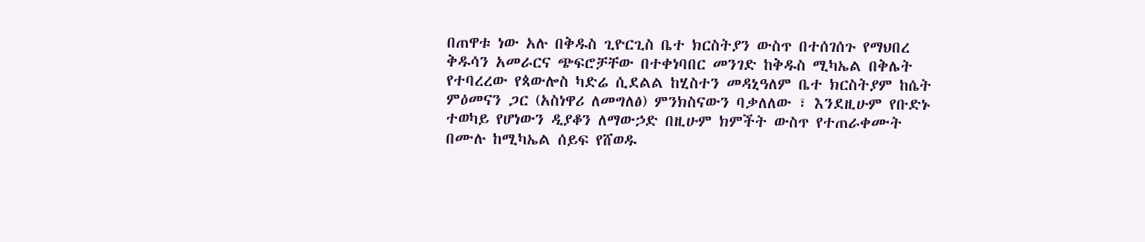በጠዋቱ ነው አሉ በቅዱስ ጊዮርጊስ ቤተ ክርስትያን ውስጥ በተሰገሰጉ የማህበረ ቅዱሳን አመራርና ጭፍሮቻቸው በተቀነባበር መንገድ ከቅዱስ ሚካኤል በቅሌት የተባረረው የጳውሎስ ካድሬ ሲደልል ከሂስተን መዳኒዓለም ቤተ ክርስትያም ከሴት ምዕመናን ጋር (አስነዋሪ ለመግለፅ) ምንክስናውን ባቃለለው ፣ እንደዚሁም የቡድኑ ተወካይ የሆነውን ዲያቆን ለማውኃድ በዚሁም ክምችት ውስጥ የተጠራቀሙት በሙሉ ከሚካኤል ሰይፍ የሸወዱ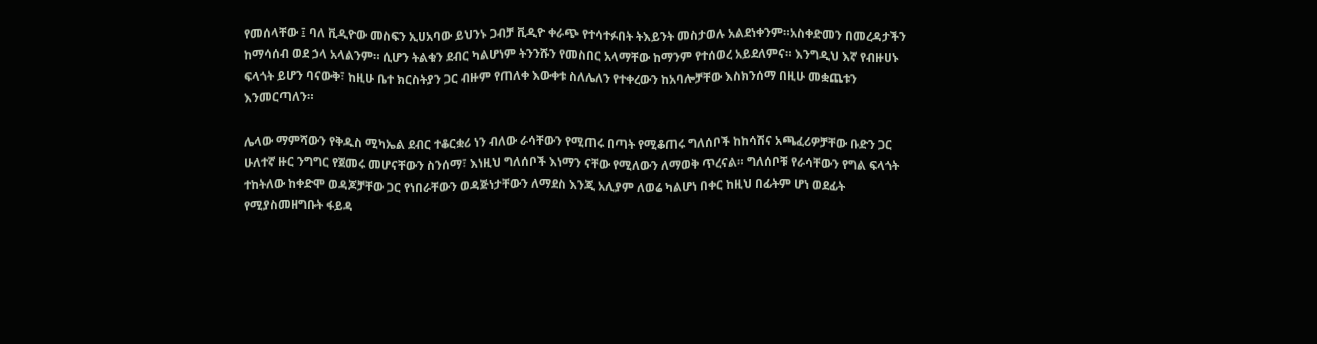የመሰላቸው ፤ ባለ ቪዲዮው መስፍን ኢሀአባው ይህንኑ ጋብቻ ቪዲዮ ቀራጭ የተሳተፉበት ትእይንት መስታወሉ አልደነቀንም።አስቀድመን በመረዳታችን ከማሳሰብ ወደ ኃላ አላልንም። ሲሆን ትልቁን ደብር ካልሆነም ትንንሹን የመስበር አላማቸው ከማንም የተሰወረ አይደለምና። እንግዲህ እኛ የብዙሀኑ ፍላጎት ይሆን ባናውቅ፣ ከዚሁ ቤተ ክርስትያን ጋር ብዙም የጠለቀ እውቀቱ ስለሌለን የተቀረውን ከአባሎቻቸው እስክንሰማ በዚሁ መቋጨቱን እንመርጣለን።

ሌላው ማምሻውን የቅዱስ ሚካኤል ደብር ተቆርቋሪ ነን ብለው ራሳቸውን የሚጠሩ በጣት የሚቆጠሩ ግለሰቦች ከከሳሽና አጫፈሪዎቻቸው ቡድን ጋር ሁለተኛ ዙር ንግግር የጀመሩ መሆናቸውን ስንሰማ፣ እነዚህ ግለሰቦች እነማን ናቸው የሚለውን ለማወቅ ጥረናል። ግለሰቦቹ የራሳቸውን የግል ፍላጎት ተከትለው ከቀድሞ ወዳጆቻቸው ጋር የነበራቸውን ወዳጅነታቸውን ለማደስ እንጂ አሊያም ለወሬ ካልሆነ በቀር ከዚህ በፊትም ሆነ ወደፊት የሚያስመዘግቡት ፋይዳ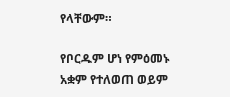የላቸውም።

የቦርዱም ሆነ የምዕመኑ አቋም የተለወጠ ወይም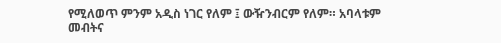የሚለወጥ ምንም አዲስ ነገር የለም ፤ ውዥንብርም የለም። አባላቱም መብትና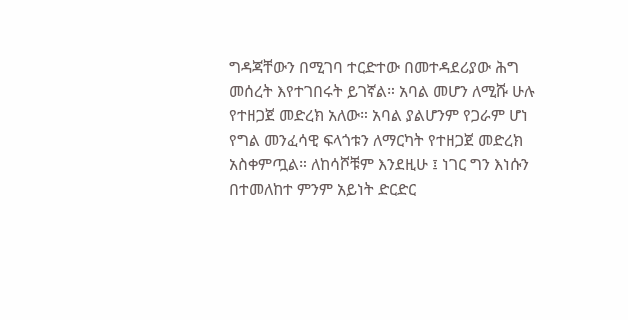ግዳጃቸውን በሚገባ ተርድተው በመተዳደሪያው ሕግ መሰረት እየተገበሩት ይገኛል። አባል መሆን ለሚሹ ሁሉ የተዘጋጀ መድረክ አለው። አባል ያልሆንም የጋራም ሆነ የግል መንፈሳዊ ፍላጎቱን ለማርካት የተዘጋጀ መድረክ አስቀምጧል። ለከሳሾቹም እንደዚሁ ፤ ነገር ግን እነሱን በተመለከተ ምንም አይነት ድርድር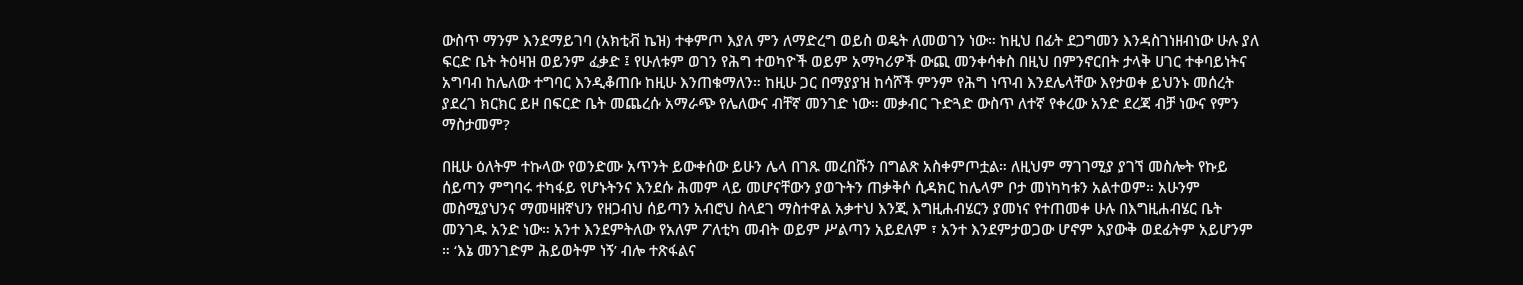ውስጥ ማንም እንደማይገባ (አክቲቭ ኬዝ) ተቀምጦ እያለ ምን ለማድረግ ወይስ ወዴት ለመወገን ነው። ከዚህ በፊት ደጋግመን እንዳስገነዘብነው ሁሉ ያለ ፍርድ ቤት ትዕዛዝ ወይንም ፈቃድ ፤ የሁለቱም ወገን የሕግ ተወካዮች ወይም አማካሪዎች ውጪ መንቀሳቀስ በዚህ በምንኖርበት ታላቅ ሀገር ተቀባይነትና አግባብ ከሌለው ተግባር እንዲቆጠቡ ከዚሁ እንጠቁማለን። ከዚሁ ጋር በማያያዝ ከሳሾች ምንም የሕግ ነጥብ እንደሌላቸው እየታወቀ ይህንኑ መሰረት ያደረገ ክርክር ይዞ በፍርድ ቤት መጨረሱ አማራጭ የሌለውና ብቸኛ መንገድ ነው። መቃብር ጉድጓድ ውስጥ ለተኛ የቀረው አንድ ደረጃ ብቻ ነውና የምን ማስታመም?

በዚሁ ዕለትም ተኩላው የወንድሙ አጥንት ይውቀሰው ይሁን ሌላ በገጹ መረበሹን በግልጽ አስቀምጦቷል። ለዚህም ማገገሚያ ያገኘ መስሎት የኩይ ሰይጣን ምግባሩ ተካፋይ የሆኑትንና እንደሱ ሕመም ላይ መሆናቸውን ያወጉትን ጠቃቅሶ ሲዳክር ከሌላም ቦታ መነካካቱን አልተወም። አሁንም መስሚያህንና ማመዛዘኛህን የዘጋብህ ሰይጣን አብሮህ ስላደገ ማስተዋል አቃተህ እንጂ እግዚሐብሄርን ያመነና የተጠመቀ ሁሉ በእግዚሐብሄር ቤት መንገዱ አንድ ነው። አንተ እንደምትለው የአለም ፖለቲካ መብት ወይም ሥልጣን አይደለም ፣ አንተ እንደምታወጋው ሆኖም አያውቅ ወደፊትም አይሆንም ። ‘እኔ መንገድም ሕይወትም ነኝ’ ብሎ ተጽፋልና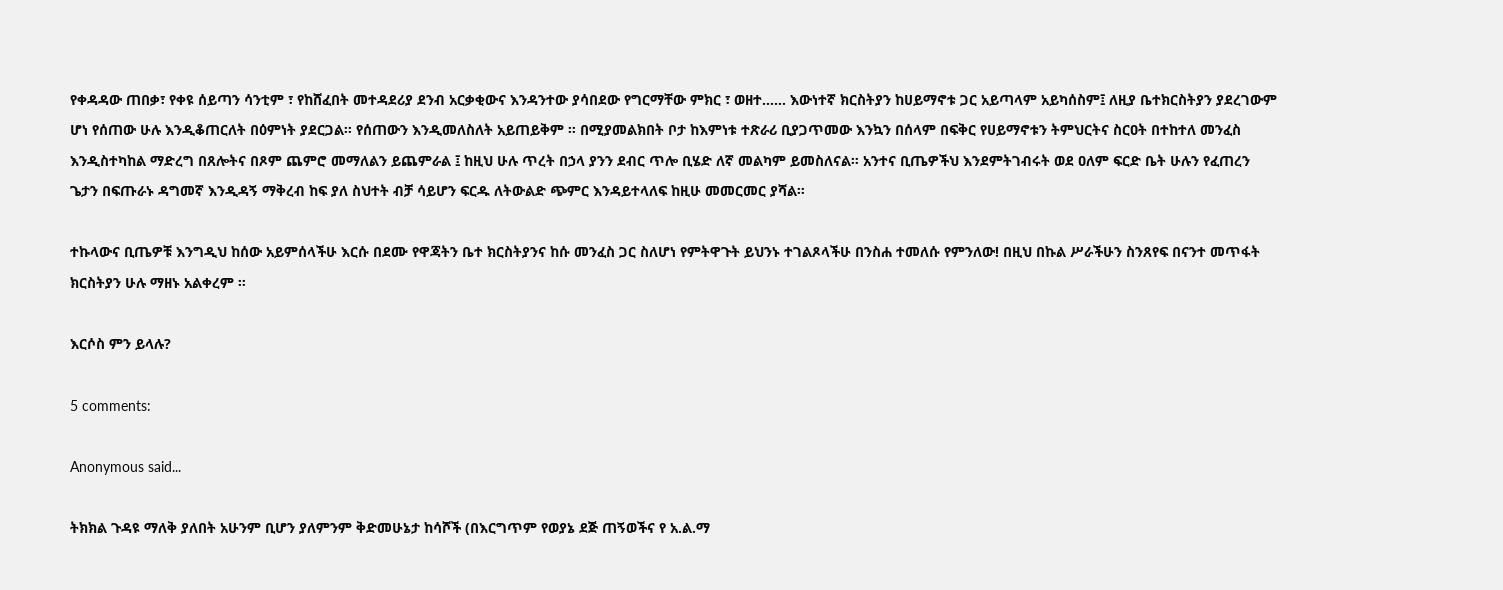የቀዳዳው ጠበቃ፣ የቀዩ ሰይጣን ሳንቲም ፣ የከሸፈበት መተዳደሪያ ደንብ አርቃቂውና እንዳንተው ያሳበደው የግርማቸው ምክር ፣ ወዘተ…… እውነተኛ ክርስትያን ከሀይማኖቱ ጋር አይጣላም አይካሰስም፤ ለዚያ ቤተክርስትያን ያደረገውም ሆነ የሰጠው ሁሉ እንዲቆጠርለት በዕምነት ያደርጋል። የሰጠውን እንዲመለስለት አይጠይቅም ። በሚያመልክበት ቦታ ከእምነቱ ተጽራሪ ቢያጋጥመው እንኳን በሰላም በፍቅር የሀይማኖቱን ትምህርትና ስርዐት በተከተለ መንፈስ እንዲስተካከል ማድረግ በጸሎትና በጾም ጨምሮ መማለልን ይጨምራል ፤ ከዚህ ሁሉ ጥረት በኃላ ያንን ደብር ጥሎ ቢሄድ ለኛ መልካም ይመስለናል። አንተና ቢጤዎችህ እንደምትገብሩት ወደ ዐለም ፍርድ ቤት ሁሉን የፈጠረን ጌታን በፍጡራኑ ዳግመኛ እንዲዳኝ ማቅረብ ከፍ ያለ ስህተት ብቻ ሳይሆን ፍርዱ ለትውልድ ጭምር እንዳይተላለፍ ከዚሁ መመርመር ያሻል።

ተኩላውና ቢጤዎቹ እንግዲህ ከሰው አይምሰላችሁ እርሱ በደሙ የዋጃትን ቤተ ክርስትያንና ከሱ መንፈስ ጋር ስለሆነ የምትዋጉት ይህንኑ ተገልጾላችሁ በንስሐ ተመለሱ የምንለው! በዚህ በኩል ሥራችሁን ስንጸየፍ በናንተ መጥፋት ክርስትያን ሁሉ ማዘኑ አልቀረም ።

እርሶስ ምን ይላሉ?

5 comments:

Anonymous said...

ትክክል ጉዳዩ ማለቅ ያለበት አሁንም ቢሆን ያለምንም ቅድመሁኔታ ከሳሾች (በእርግጥም የወያኔ ደጅ ጠኝወችና የ አ.ል.ማ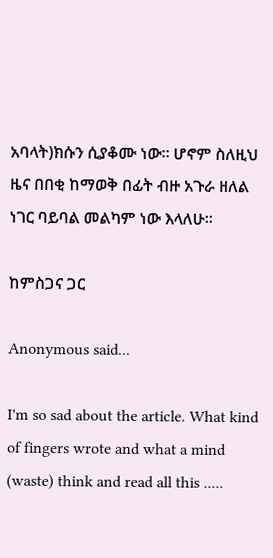አባላት)ክሱን ሲያቆሙ ነው። ሆኖም ስለዚህ ዜና በበቂ ከማወቅ በፊት ብዙ አጉራ ዘለል ነገር ባይባል መልካም ነው እላለሁ።

ከምስጋና ጋር

Anonymous said...

I'm so sad about the article. What kind of fingers wrote and what a mind (waste) think and read all this .....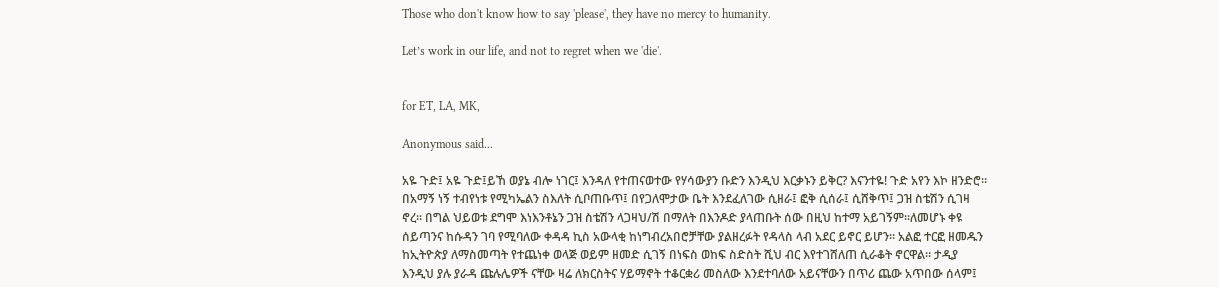Those who don't know how to say 'please', they have no mercy to humanity.

Let’s work in our life, and not to regret when we 'die'.


for ET, LA, MK,

Anonymous said...

አዬ ጉድ፤ አዬ ጉድ፤ይኸ ወያኔ ብሎ ነገር፤ እንዳለ የተጠናወተው የሃሳውያን ቡድን እንዲህ እርቃኑን ይቅር? እናንተዬ! ጉድ አየን እኮ ዘንድሮ። በአማኝ ነኝ ተብየነቱ የሚካኤልን ስእለት ሲቦጠቡጥ፤ በየጋለሞታው ቤት እንደፈለገው ሲዘራ፤ ፎቅ ሲሰራ፤ ሲሸቅጥ፤ ጋዝ ስቴሽን ሲገዛ ኖረ። በግል ህይወቱ ደግሞ እነእንቶኔን ጋዝ ስቴሽን ላጋዛህ/ሽ በማለት በእንዶድ ያላጠቡት ሰው በዚህ ከተማ አይገኝም።ለመሆኑ ቀዩ ሰይጣንና ከሱዳን ገባ የሚባለው ቀዳዳ ኪስ አውላቂ ከነግብረአበሮቻቸው ያልዘረፉት የዳላስ ላብ አደር ይኖር ይሆን። አልፎ ተርፎ ዘመዱን ከኢትዮጵያ ለማስመጣት የተጨነቀ ወላጅ ወይም ዘመድ ሲገኝ በነፍስ ወከፍ ስድስት ሺህ ብር እየተገሸለጠ ሲራቆት ኖርዋል። ታዲያ እንዲህ ያሉ ያራዳ ጩሉሌዎች ናቸው ዛሬ ለክርስትና ሃይማኖት ተቆርቋሪ መስለው እንደተባለው አይናቸውን በጥሪ ጨው አጥበው ሰላም፤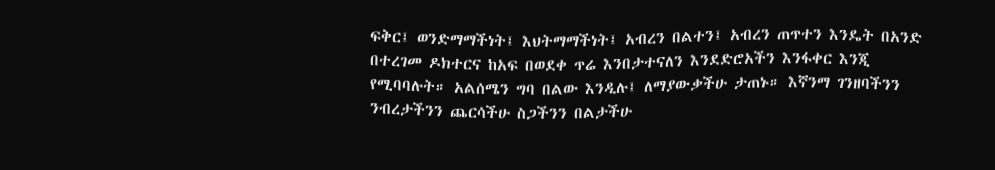ፍቅር፤ ወንድማማችነት፤ እህትማማችነት፤ አብረን በልተን፤ አብረን ጠጥተን እንዴት በአንድ በተረገመ ዶክተርና ከአፍ በወደቀ ጥሬ እንበታተናለን እንደድሮአችን እንፋቀር እንጂ የሚባባሉት። አልሰሜን ግባ በልው እንዲሉ፤ ለማያውቃችሁ ታጠኑ። እኛንማ ገንዘባችንን ንብረታችንን ጨርሳችሁ ስጋችንን በልታችሁ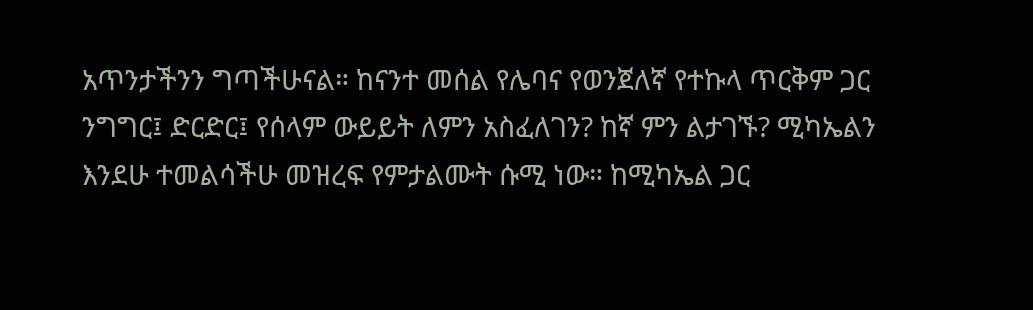አጥንታችንን ግጣችሁናል። ከናንተ መሰል የሌባና የወንጀለኛ የተኩላ ጥርቅም ጋር ንግግር፤ ድርድር፤ የሰላም ውይይት ለምን አስፈለገን? ከኛ ምን ልታገኙ? ሚካኤልን እንደሁ ተመልሳችሁ መዝረፍ የምታልሙት ሱሚ ነው። ከሚካኤል ጋር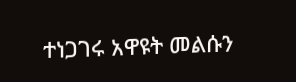ተነጋገሩ አዋዩት መልሱን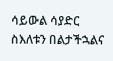ሳይውል ሳያድር ስእለቱን በልታችኋልና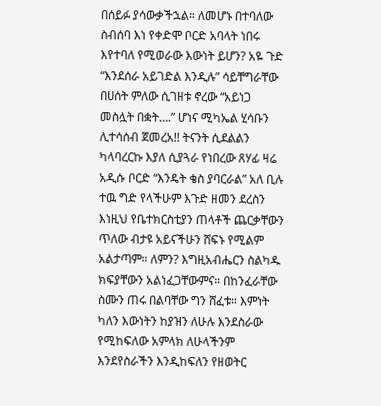በሰይፉ ያሳውቃችኋል። ለመሆኑ በተባለው ስብሰባ እነ የቀድሞ ቦርድ አባላት ነበሩ እየተባለ የሚወራው እውነት ይሆን? አዬ ጉድ “እንደሰራ አይገድል እንዲሉ” ሳይቸግራቸው በሀሰት ምለው ሲገዘቱ ኖረው “አይነጋ መስሏት በቋት….” ሆነና ሚካኤል ሂሳቡን ሊተሳሰብ ጀመረአ!! ትናንት ሲደልልን ካላባረርኩ እያለ ሲያጓራ የነበረው ጸሃፊ ዛሬ አዲሱ ቦርድ “እንዴት ቄስ ያባርራል” አለ ቢሉ ተዉ ግድ የላችሁም እጉድ ዘመን ደረስን እነዚህ የቤተክርስቲያን ጠላቶች ጨርቃቸውን ጥለው ብታዩ አይናችሁን ሸፍኑ የሚልም አልታጣም። ለምን? እግዚአብሔርን ስልካዱ ክፍያቸውን አልነፈጋቸውምና። በከንፈራቸው ስሙን ጠሩ በልባቸው ግን ሸፈቱ። እምነት ካለን እውነትን ከያዝን ለሁሉ እንደስራው የሚከፍለው አምላክ ለሁላችንም እንደየስራችን እንዲከፍለን የዘወትር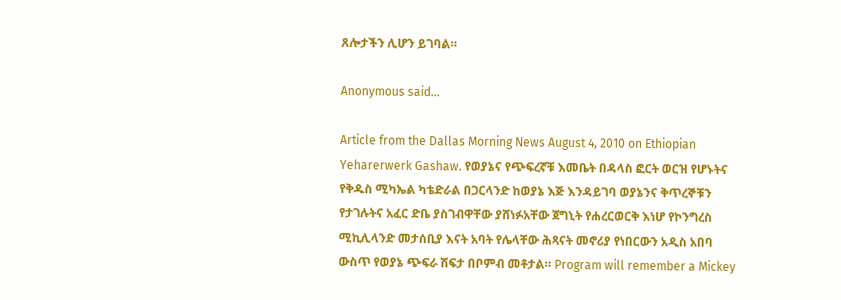ጸሎታችን ሊሆን ይገባል።

Anonymous said...

Article from the Dallas Morning News August 4, 2010 on Ethiopian Yeharerwerk Gashaw. የወያኔና የጭፍረኛቹ እመቤት በዳላስ ፎርት ወርዝ የሆኑትና የቅዱስ ሚካኤል ካቴድራል በጋርላንድ ከወያኔ እጅ እንዳይገባ ወያኔንና ቅጥረኞቹን የታገሉትና አፈር ድቤ ያስገብዋቸው ያሸነፉአቸው ጀግኒት የሐረርወርቅ እነሆ የኮንግረስ ሚኪሊላንድ መታሰቢያ እናት አባት የሌላቸው ሕጻናት መኖሪያ የነበርውን አዲስ አበባ ውስጥ የወያኔ ጭፍራ ሽፍታ በቦምብ መቶታል። Program will remember a Mickey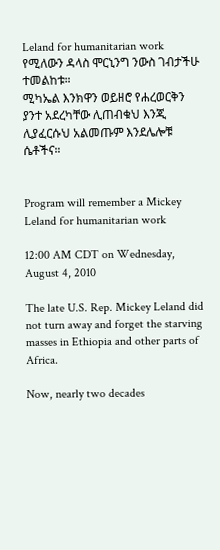Leland for humanitarian work የሚለውን ዳላስ ሞርኒንግ ንውስ ገብታችሁ ተመልከቱ።
ሚካኤል እንክዋን ወይዘሮ የሐረወርቅን ያንተ አደረካቸው ሊጠብቁህ እንጂ ሊያፈርሱህ አልመጡም እንደሌሎቹ ሴቶችና።


Program will remember a Mickey Leland for humanitarian work

12:00 AM CDT on Wednesday, August 4, 2010

The late U.S. Rep. Mickey Leland did not turn away and forget the starving masses in Ethiopia and other parts of Africa.

Now, nearly two decades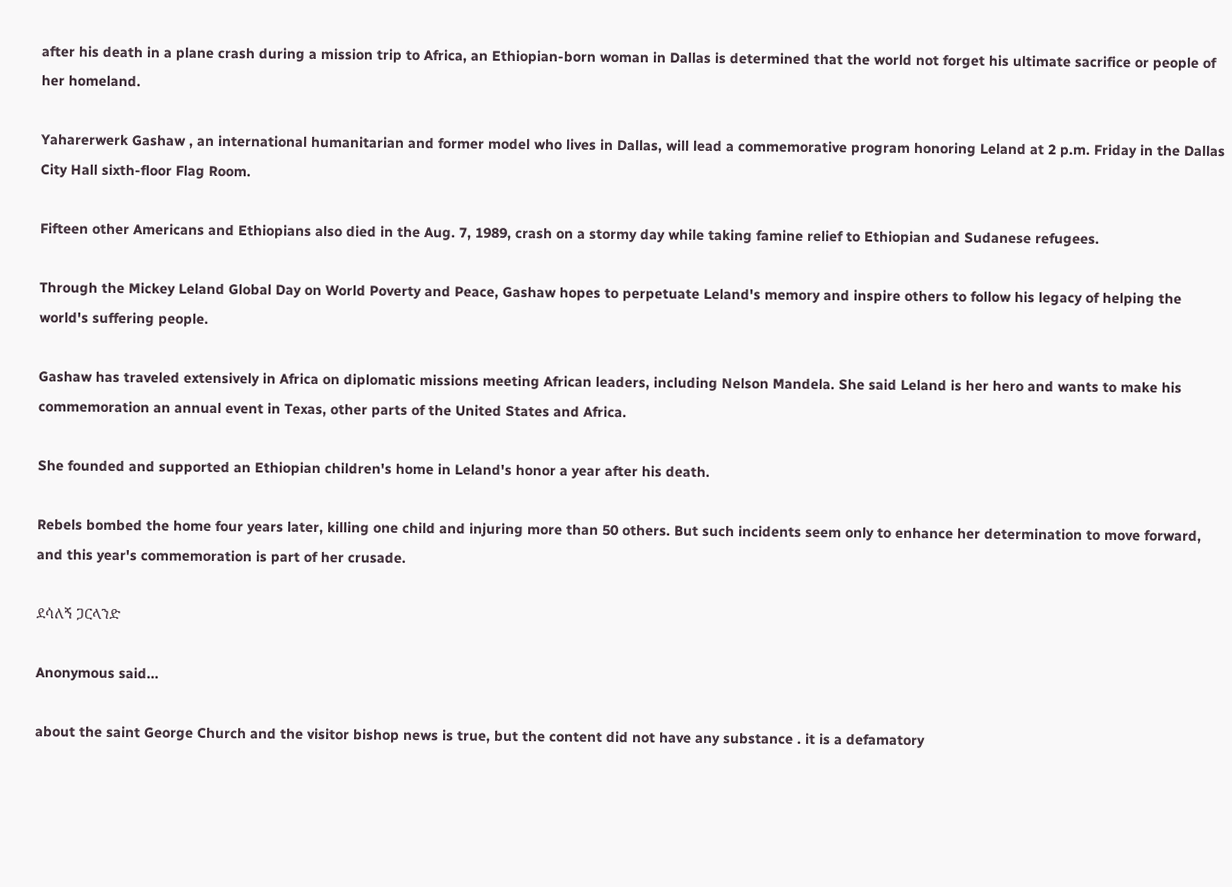after his death in a plane crash during a mission trip to Africa, an Ethiopian-born woman in Dallas is determined that the world not forget his ultimate sacrifice or people of her homeland.

Yaharerwerk Gashaw , an international humanitarian and former model who lives in Dallas, will lead a commemorative program honoring Leland at 2 p.m. Friday in the Dallas City Hall sixth-floor Flag Room.

Fifteen other Americans and Ethiopians also died in the Aug. 7, 1989, crash on a stormy day while taking famine relief to Ethiopian and Sudanese refugees.

Through the Mickey Leland Global Day on World Poverty and Peace, Gashaw hopes to perpetuate Leland's memory and inspire others to follow his legacy of helping the world's suffering people.

Gashaw has traveled extensively in Africa on diplomatic missions meeting African leaders, including Nelson Mandela. She said Leland is her hero and wants to make his commemoration an annual event in Texas, other parts of the United States and Africa.

She founded and supported an Ethiopian children's home in Leland's honor a year after his death.

Rebels bombed the home four years later, killing one child and injuring more than 50 others. But such incidents seem only to enhance her determination to move forward, and this year's commemoration is part of her crusade.

ደሳለኝ ጋርላንድ

Anonymous said...

about the saint George Church and the visitor bishop news is true, but the content did not have any substance . it is a defamatory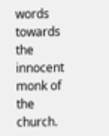words towards the innocent monk of the church.